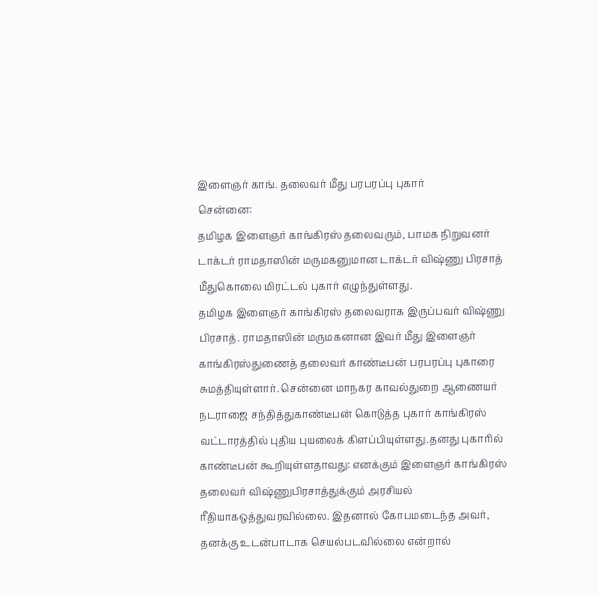இளைஞர் காங். தலைவர் மீது பரபரப்பு புகார்
சென்னை:
தமிழக இளைஞர் காங்கிரஸ் தலைவரும், பாமக நிறுவனர் டாக்டர் ராமதாஸின் மருமகனுமான டாக்டர் விஷ்ணு பிரசாத் மீதுகொலை மிரட்டல் புகார் எழுந்துள்ளது.
தமிழக இளைஞர் காங்கிரஸ் தலைவராக இருப்பவர் விஷ்ணு பிரசாத். ராமதாஸின் மருமகனான இவர் மீது இளைஞர் காங்கிரஸ்துணைத் தலைவர் காண்டீபன் பரபரப்பு புகாரை சுமத்தியுள்ளார். சென்னை மாநகர காவல்துறை ஆணையர் நடராஜை சந்தித்துகாண்டீபன் கொடுத்த புகார் காங்கிரஸ் வட்டாரத்தில் புதிய புயலைக் கிளப்பியுள்ளது.தனது புகாரில் காண்டீபன் கூறியுள்ளதாவது: எனக்கும் இளைஞர் காங்கிரஸ் தலைவர் விஷ்ணுபிரசாத்துக்கும் அரசியல் ரீதியாகஒத்துவரவில்லை. இதனால் கோபமடைந்த அவர், தனக்கு உடன்பாடாக செயல்படவில்லை என்றால்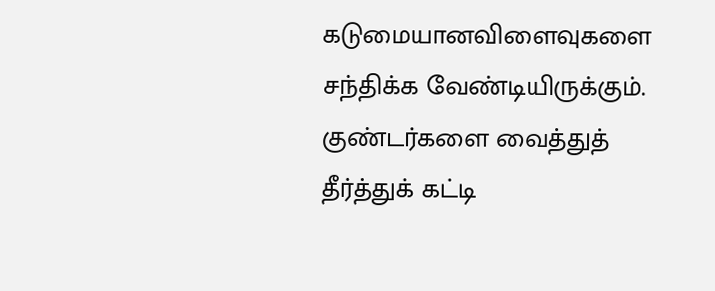கடுமையானவிளைவுகளை சந்திக்க வேண்டியிருக்கும். குண்டர்களை வைத்துத் தீர்த்துக் கட்டி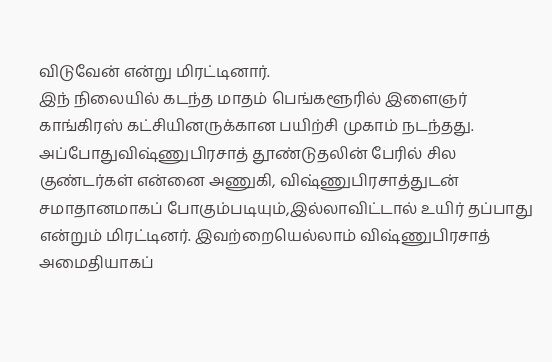விடுவேன் என்று மிரட்டினார்.
இந் நிலையில் கடந்த மாதம் பெங்களூரில் இளைஞர் காங்கிரஸ் கட்சியினருக்கான பயிற்சி முகாம் நடந்தது. அப்போதுவிஷ்ணுபிரசாத் தூண்டுதலின் பேரில் சில குண்டர்கள் என்னை அணுகி, விஷ்ணுபிரசாத்துடன் சமாதானமாகப் போகும்படியும்,இல்லாவிட்டால் உயிர் தப்பாது என்றும் மிரட்டினர். இவற்றையெல்லாம் விஷ்ணுபிரசாத் அமைதியாகப்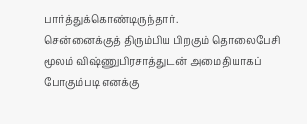பார்த்துக்கொண்டிருந்தார்.
சென்னைக்குத் திரும்பிய பிறகும் தொலைபேசி மூலம் விஷ்ணுபிரசாத்துடன் அமைதியாகப் போகும்படி எனக்கு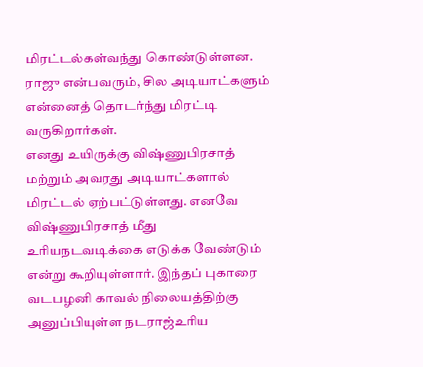மிரட்டல்கள்வந்து கொண்டுள்ளன. ராஜு என்பவரும், சில அடியாட்களும் என்னைத் தொடர்ந்து மிரட்டி வருகிறார்கள்.
எனது உயிருக்கு விஷ்ணுபிரசாத் மற்றும் அவரது அடியாட்களால் மிரட்டல் ஏற்பட்டுள்ளது. எனவே விஷ்ணுபிரசாத் மீது உரியநடவடிக்கை எடுக்க வேண்டும் என்று கூறியுள்ளார். இந்தப் புகாரை வடபழனி காவல் நிலையத்திற்கு அனுப்பியுள்ள நடராஜ்உரிய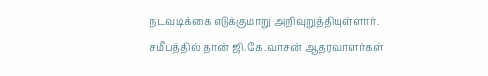நடவடிக்கை எடுக்குமாறு அறிவுறுத்தியுள்ளார்.
சமீபத்தில் தான் ஜி.கே.வாசன் ஆதரவாளர்கள்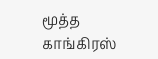மூத்த காங்கிரஸ்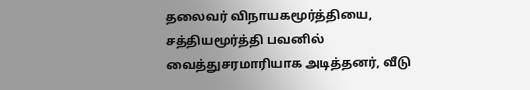தலைவர் விநாயகமூர்த்தியை, சத்தியமூர்த்தி பவனில் வைத்துசரமாரியாக அடித்தனர், வீடு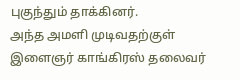புகுந்தும் தாக்கினர்.
அந்த அமளி முடிவதற்குள் இளைஞர் காங்கிரஸ் தலைவர்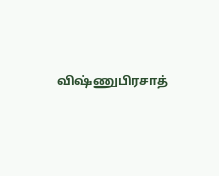விஷ்ணுபிரசாத்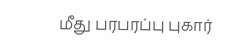மீது பரபரப்பு புகார்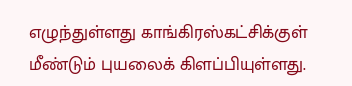எழுந்துள்ளது காங்கிரஸ்கட்சிக்குள் மீண்டும் புயலைக் கிளப்பியுள்ளது.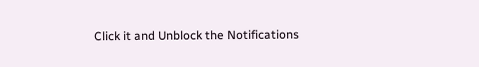Click it and Unblock the Notifications